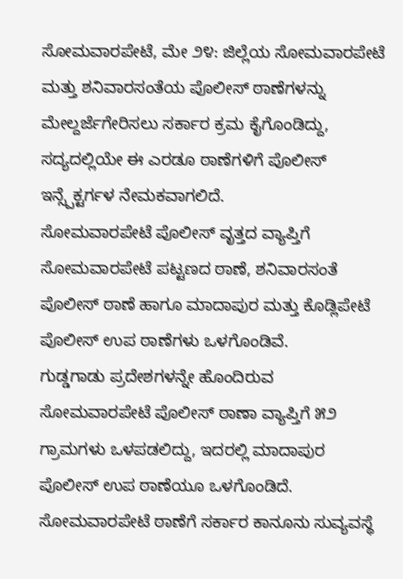ಸೋಮವಾರಪೇಟೆ, ಮೇ ೨೪: ಜಿಲ್ಲೆಯ ಸೋಮವಾರಪೇಟೆ ಮತ್ತು ಶನಿವಾರಸಂತೆಯ ಪೊಲೀಸ್ ಠಾಣೆಗಳನ್ನು ಮೇಲ್ದರ್ಜೆಗೇರಿಸಲು ಸರ್ಕಾರ ಕ್ರಮ ಕೈಗೊಂಡಿದ್ದು, ಸದ್ಯದಲ್ಲಿಯೇ ಈ ಎರಡೂ ಠಾಣೆಗಳಿಗೆ ಪೊಲೀಸ್ ಇನ್ಸ್ಪೆಕ್ಟರ್ಗಳ ನೇಮಕವಾಗಲಿದೆ.
ಸೋಮವಾರಪೇಟೆ ಪೊಲೀಸ್ ವೃತ್ತದ ವ್ಯಾಪ್ತಿಗೆ ಸೋಮವಾರಪೇಟೆ ಪಟ್ಟಣದ ಠಾಣೆ, ಶನಿವಾರಸಂತೆ ಪೊಲೀಸ್ ಠಾಣೆ ಹಾಗೂ ಮಾದಾಪುರ ಮತ್ತು ಕೊಡ್ಲಿಪೇಟೆ ಪೊಲೀಸ್ ಉಪ ಠಾಣೆಗಳು ಒಳಗೊಂಡಿವೆ.
ಗುಡ್ಡಗಾಡು ಪ್ರದೇಶಗಳನ್ನೇ ಹೊಂದಿರುವ ಸೋಮವಾರಪೇಟೆ ಪೊಲೀಸ್ ಠಾಣಾ ವ್ಯಾಪ್ತಿಗೆ ೫೨ ಗ್ರಾಮಗಳು ಒಳಪಡಲಿದ್ದು, ಇದರಲ್ಲಿ ಮಾದಾಪುರ ಪೊಲೀಸ್ ಉಪ ಠಾಣೆಯೂ ಒಳಗೊಂಡಿದೆ.
ಸೋಮವಾರಪೇಟೆ ಠಾಣೆಗೆ ಸರ್ಕಾರ ಕಾನೂನು ಸುವ್ಯವಸ್ಥೆ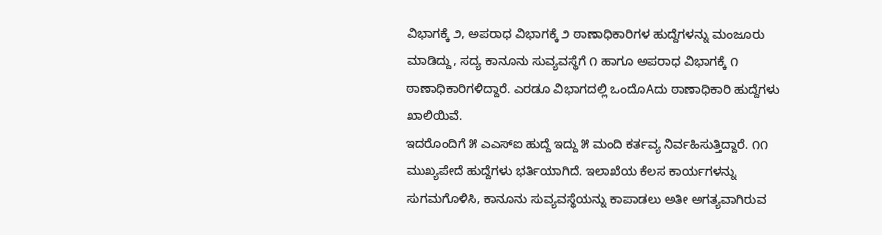ವಿಭಾಗಕ್ಕೆ ೨, ಅಪರಾಧ ವಿಭಾಗಕ್ಕೆ ೨ ಠಾಣಾಧಿಕಾರಿಗಳ ಹುದ್ದೆಗಳನ್ನು ಮಂಜೂರು ಮಾಡಿದ್ದು, ಸದ್ಯ ಕಾನೂನು ಸುವ್ಯವಸ್ಥೆಗೆ ೧ ಹಾಗೂ ಅಪರಾಧ ವಿಭಾಗಕ್ಕೆ ೧ ಠಾಣಾಧಿಕಾರಿಗಳಿದ್ದಾರೆ. ಎರಡೂ ವಿಭಾಗದಲ್ಲಿ ಒಂದೊAದು ಠಾಣಾಧಿಕಾರಿ ಹುದ್ದೆಗಳು ಖಾಲಿಯಿವೆ.
ಇದರೊಂದಿಗೆ ೫ ಎಎಸ್ಐ ಹುದ್ದೆ ಇದ್ದು ೫ ಮಂದಿ ಕರ್ತವ್ಯ ನಿರ್ವಹಿಸುತ್ತಿದ್ದಾರೆ. ೧೧ ಮುಖ್ಯಪೇದೆ ಹುದ್ದೆಗಳು ಭರ್ತಿಯಾಗಿದೆ. ಇಲಾಖೆಯ ಕೆಲಸ ಕಾರ್ಯಗಳನ್ನು ಸುಗಮಗೊಳಿಸಿ, ಕಾನೂನು ಸುವ್ಯವಸ್ಥೆಯನ್ನು ಕಾಪಾಡಲು ಅತೀ ಅಗತ್ಯವಾಗಿರುವ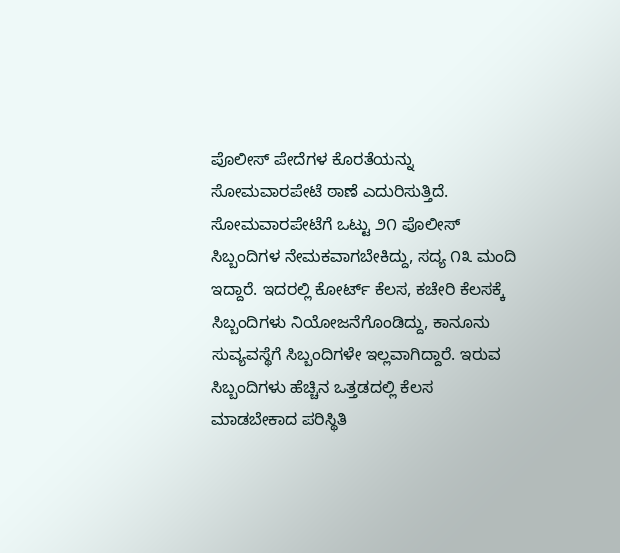ಪೊಲೀಸ್ ಪೇದೆಗಳ ಕೊರತೆಯನ್ನು ಸೋಮವಾರಪೇಟೆ ಠಾಣೆ ಎದುರಿಸುತ್ತಿದೆ.
ಸೋಮವಾರಪೇಟೆಗೆ ಒಟ್ಟು ೨೧ ಪೊಲೀಸ್ ಸಿಬ್ಬಂದಿಗಳ ನೇಮಕವಾಗಬೇಕಿದ್ದು, ಸದ್ಯ ೧೩ ಮಂದಿ ಇದ್ದಾರೆ. ಇದರಲ್ಲಿ ಕೋರ್ಟ್ ಕೆಲಸ, ಕಚೇರಿ ಕೆಲಸಕ್ಕೆ ಸಿಬ್ಬಂದಿಗಳು ನಿಯೋಜನೆಗೊಂಡಿದ್ದು, ಕಾನೂನು ಸುವ್ಯವಸ್ಥೆಗೆ ಸಿಬ್ಬಂದಿಗಳೇ ಇಲ್ಲವಾಗಿದ್ದಾರೆ. ಇರುವ ಸಿಬ್ಬಂದಿಗಳು ಹೆಚ್ಚಿನ ಒತ್ತಡದಲ್ಲಿ ಕೆಲಸ ಮಾಡಬೇಕಾದ ಪರಿಸ್ಥಿತಿ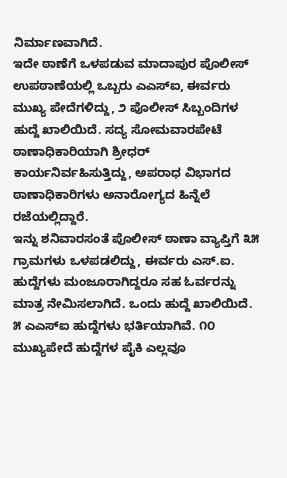ನಿರ್ಮಾಣವಾಗಿದೆ.
ಇದೇ ಠಾಣೆಗೆ ಒಳಪಡುವ ಮಾದಾಪುರ ಪೊಲೀಸ್ ಉಪಠಾಣೆಯಲ್ಲಿ ಒಬ್ಬರು ಎಎಸ್ಐ, ಈರ್ವರು ಮುಖ್ಯ ಪೇದೆಗಳಿದ್ದು, ೨ ಪೊಲೀಸ್ ಸಿಬ್ಬಂದಿಗಳ ಹುದ್ದೆ ಖಾಲಿಯಿದೆ. ಸದ್ಯ ಸೋಮವಾರಪೇಟೆ ಠಾಣಾಧಿಕಾರಿಯಾಗಿ ಶ್ರೀಧರ್ ಕಾರ್ಯನಿರ್ವಹಿಸುತ್ತಿದ್ದು, ಅಪರಾಧ ವಿಭಾಗದ ಠಾಣಾಧಿಕಾರಿಗಳು ಅನಾರೋಗ್ಯದ ಹಿನ್ನೆಲೆ ರಜೆಯಲ್ಲಿದ್ದಾರೆ.
ಇನ್ನು ಶನಿವಾರಸಂತೆ ಪೊಲೀಸ್ ಠಾಣಾ ವ್ಯಾಪ್ತಿಗೆ ೩೫ ಗ್ರಾಮಗಳು ಒಳಪಡಲಿದ್ದು, ಈರ್ವರು ಎಸ್.ಐ. ಹುದ್ದೆಗಳು ಮಂಜೂರಾಗಿದ್ದರೂ ಸಹ ಓರ್ವರನ್ನು ಮಾತ್ರ ನೇಮಿಸಲಾಗಿದೆ. ಒಂದು ಹುದ್ದೆ ಖಾಲಿಯಿದೆ. ೫ ಎಎಸ್ಐ ಹುದ್ದೆಗಳು ಭರ್ತಿಯಾಗಿವೆ. ೧೦ ಮುಖ್ಯಪೇದೆ ಹುದ್ದೆಗಳ ಪೈಕಿ ಎಲ್ಲವೂ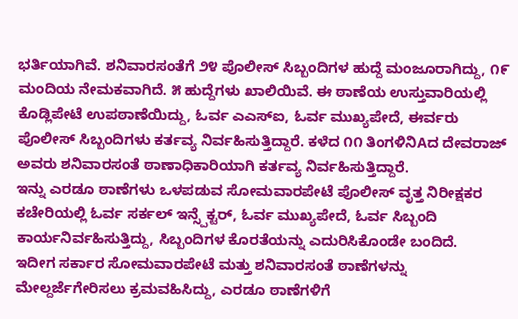ಭರ್ತಿಯಾಗಿವೆ. ಶನಿವಾರಸಂತೆಗೆ ೨೪ ಪೊಲೀಸ್ ಸಿಬ್ಬಂದಿಗಳ ಹುದ್ದೆ ಮಂಜೂರಾಗಿದ್ದು, ೧೯ ಮಂದಿಯ ನೇಮಕವಾಗಿದೆ. ೫ ಹುದ್ದೆಗಳು ಖಾಲಿಯಿವೆ. ಈ ಠಾಣೆಯ ಉಸ್ತುವಾರಿಯಲ್ಲಿ ಕೊಡ್ಲಿಪೇಟೆ ಉಪಠಾಣೆಯಿದ್ದು, ಓರ್ವ ಎಎಸ್ಐ, ಓರ್ವ ಮುಖ್ಯಪೇದೆ, ಈರ್ವರು ಪೊಲೀಸ್ ಸಿಬ್ಬಂದಿಗಳು ಕರ್ತವ್ಯ ನಿರ್ವಹಿಸುತ್ತಿದ್ದಾರೆ. ಕಳೆದ ೧೧ ತಿಂಗಳಿನಿAದ ದೇವರಾಜ್ ಅವರು ಶನಿವಾರಸಂತೆ ಠಾಣಾಧಿಕಾರಿಯಾಗಿ ಕರ್ತವ್ಯ ನಿರ್ವಹಿಸುತ್ತಿದ್ದಾರೆ.
ಇನ್ನು ಎರಡೂ ಠಾಣೆಗಳು ಒಳಪಡುವ ಸೋಮವಾರಪೇಟೆ ಪೊಲೀಸ್ ವೃತ್ತ ನಿರೀಕ್ಷಕರ ಕಚೇರಿಯಲ್ಲಿ ಓರ್ವ ಸರ್ಕಲ್ ಇನ್ಸ್ಪೆಕ್ಟರ್, ಓರ್ವ ಮುಖ್ಯಪೇದೆ, ಓರ್ವ ಸಿಬ್ಬಂದಿ ಕಾರ್ಯನಿರ್ವಹಿಸುತ್ತಿದ್ದು, ಸಿಬ್ಬಂದಿಗಳ ಕೊರತೆಯನ್ನು ಎದುರಿಸಿಕೊಂಡೇ ಬಂದಿದೆ.
ಇದೀಗ ಸರ್ಕಾರ ಸೋಮವಾರಪೇಟೆ ಮತ್ತು ಶನಿವಾರಸಂತೆ ಠಾಣೆಗಳನ್ನು ಮೇಲ್ದರ್ಜೆಗೇರಿಸಲು ಕ್ರಮವಹಿಸಿದ್ದು, ಎರಡೂ ಠಾಣೆಗಳಿಗೆ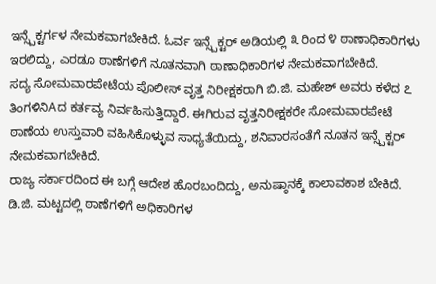ಇನ್ಸ್ಪೆಕ್ಟರ್ಗಳ ನೇಮಕವಾಗಬೇಕಿದೆ. ಓರ್ವ ಇನ್ಸ್ಪೆಕ್ಟರ್ ಅಡಿಯಲ್ಲಿ ೩ ರಿಂದ ೪ ಠಾಣಾಧಿಕಾರಿಗಳು ಇರಲಿದ್ದು, ಎರಡೂ ಠಾಣೆಗಳಿಗೆ ನೂತನವಾಗಿ ಠಾಣಾಧಿಕಾರಿಗಳ ನೇಮಕವಾಗಬೇಕಿದೆ.
ಸದ್ಯ ಸೋಮವಾರಪೇಟೆಯ ಪೊಲೀಸ್ ವೃತ್ತ ನಿರೀಕ್ಷಕರಾಗಿ ಬಿ.ಜಿ. ಮಹೇಶ್ ಅವರು ಕಳೆದ ೭ ತಿಂಗಳಿನಿAದ ಕರ್ತವ್ಯ ನಿರ್ವಹಿಸುತ್ತಿದ್ದಾರೆ. ಈಗಿರುವ ವೃತ್ತನಿರೀಕ್ಷಕರೇ ಸೋಮವಾರಪೇಟೆ ಠಾಣೆಯ ಉಸ್ತುವಾರಿ ವಹಿಸಿಕೊಳ್ಳುವ ಸಾಧ್ಯತೆಯಿದ್ದು, ಶನಿವಾರಸಂತೆಗೆ ನೂತನ ಇನ್ಸ್ಪೆಕ್ಟರ್ ನೇಮಕವಾಗಬೇಕಿದೆ.
ರಾಜ್ಯ ಸರ್ಕಾರದಿಂದ ಈ ಬಗ್ಗೆ ಆದೇಶ ಹೊರಬಂದಿದ್ದು, ಅನುಷ್ಠಾನಕ್ಕೆ ಕಾಲಾವಕಾಶ ಬೇಕಿದೆ. ಡಿ.ಜಿ. ಮಟ್ಟದಲ್ಲಿ ಠಾಣೆಗಳಿಗೆ ಅಧಿಕಾರಿಗಳ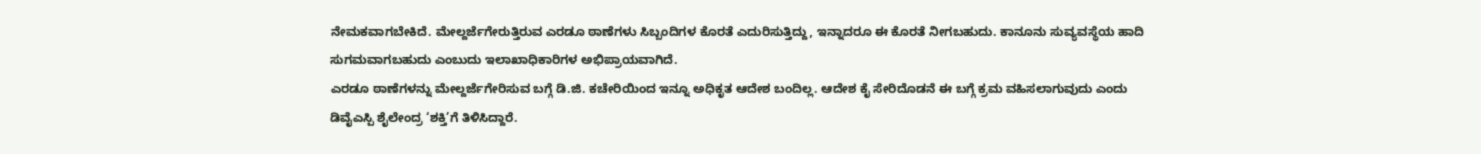ನೇಮಕವಾಗಬೇಕಿದೆ. ಮೇಲ್ದರ್ಜೆಗೇರುತ್ತಿರುವ ಎರಡೂ ಠಾಣೆಗಳು ಸಿಬ್ಬಂದಿಗಳ ಕೊರತೆ ಎದುರಿಸುತ್ತಿದ್ದು, ಇನ್ನಾದರೂ ಈ ಕೊರತೆ ನೀಗಬಹುದು. ಕಾನೂನು ಸುವ್ಯವಸ್ಥೆಯ ಹಾದಿ ಸುಗಮವಾಗಬಹುದು ಎಂಬುದು ಇಲಾಖಾಧಿಕಾರಿಗಳ ಅಭಿಪ್ರಾಯವಾಗಿದೆ.
ಎರಡೂ ಠಾಣೆಗಳನ್ನು ಮೇಲ್ದರ್ಜೆಗೇರಿಸುವ ಬಗ್ಗೆ ಡಿ.ಜಿ. ಕಚೇರಿಯಿಂದ ಇನ್ನೂ ಅಧಿಕೃತ ಆದೇಶ ಬಂದಿಲ್ಲ. ಆದೇಶ ಕೈ ಸೇರಿದೊಡನೆ ಈ ಬಗ್ಗೆ ಕ್ರಮ ವಹಿಸಲಾಗುವುದು ಎಂದು ಡಿವೈಎಸ್ಪಿ ಶೈಲೇಂದ್ರ ‘ಶಕ್ತಿ’ಗೆ ತಿಳಿಸಿದ್ದಾರೆ.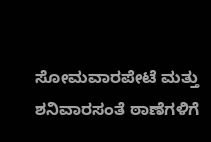ಸೋಮವಾರಪೇಟೆ ಮತ್ತು ಶನಿವಾರಸಂತೆ ಠಾಣೆಗಳಿಗೆ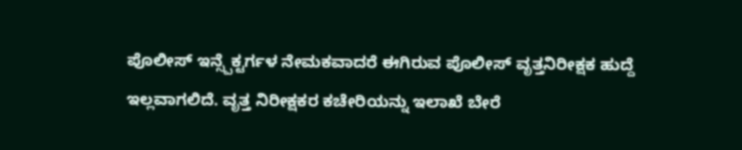ಪೊಲೀಸ್ ಇನ್ಸ್ಪೆಕ್ಟರ್ಗಳ ನೇಮಕವಾದರೆ ಈಗಿರುವ ಪೊಲೀಸ್ ವೃತ್ತನಿರೀಕ್ಷಕ ಹುದ್ದೆ ಇಲ್ಲವಾಗಲಿದೆ. ವೃತ್ತ ನಿರೀಕ್ಷಕರ ಕಚೇರಿಯನ್ನು ಇಲಾಖೆ ಬೇರೆ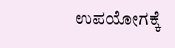ಉಪಯೋಗಕ್ಕೆ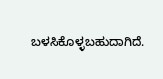ಬಳಸಿಕೊಳ್ಳಬಹುದಾಗಿದೆ.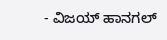- ವಿಜಯ್ ಹಾನಗಲ್